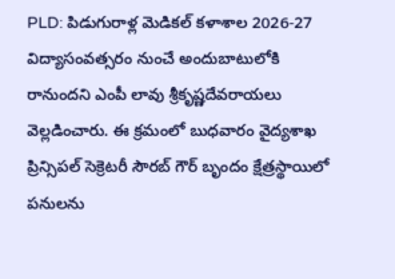PLD: పిడుగురాళ్ల మెడికల్ కళాశాల 2026-27 విద్యాసంవత్సరం నుంచే అందుబాటులోకి రానుందని ఎంపీ లావు శ్రీకృష్ణదేవరాయలు వెల్లడించారు. ఈ క్రమంలో బుధవారం వైద్యశాఖ ప్రిన్సిపల్ సెక్రెటరీ సౌరబ్ గౌర్ బృందం క్షేత్రస్థాయిలో పనులను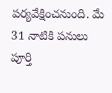పర్యవేక్షించనుంది. మే 31 నాటికి పనులు పూర్తి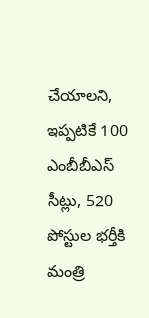చేయాలని, ఇప్పటికే 100 ఎంబీబీఎస్ సీట్లు, 520 పోస్టుల భర్తీకి మంత్రి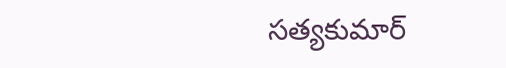సత్యకుమార్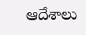ఆదేశాలు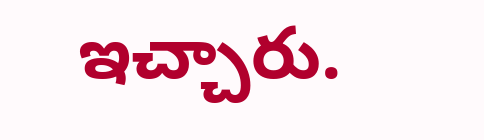ఇచ్చారు.